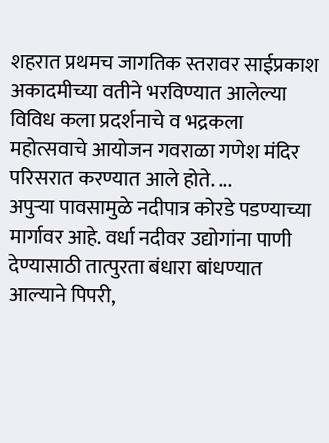शहरात प्रथमच जागतिक स्तरावर साईप्रकाश अकादमीच्या वतीने भरविण्यात आलेल्या विविध कला प्रदर्शनाचे व भद्रकला महोत्सवाचे आयोजन गवराळा गणेश मंदिर परिसरात करण्यात आले होते. ...
अपुऱ्या पावसामुळे नदीपात्र कोरडे पडण्याच्या मार्गावर आहे. वर्धा नदीवर उद्योगांना पाणी देण्यासाठी तात्पुरता बंधारा बांधण्यात आल्याने पिपरी,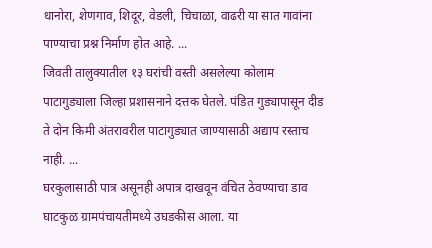धानोरा, शेणगाव, शिदूर, वेडली, चिचाळा, वाढरी या सात गावांना पाण्याचा प्रश्न निर्माण होत आहे. ...
जिवती तालुक्यातील १३ घरांची वस्ती असलेल्या कोलाम पाटागुड्याला जिल्हा प्रशासनाने दत्तक घेतले. पंडित गुड्यापासून दीड ते दोन किमी अंतरावरील पाटागुड्यात जाण्यासाठी अद्याप रस्ताच नाही. ...
घरकुलासाठी पात्र असूनही अपात्र दाखवून वंचित ठेवण्याचा डाव घाटकुळ ग्रामपंचायतीमध्ये उघडकीस आला. या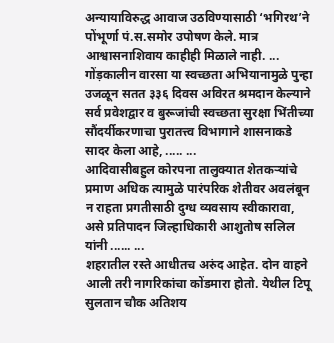अन्यायाविरुद्ध आवाज उठविण्यासाठी ‘भगिरथ’ने पोंभूर्णा पं.स.समोर उपोषण केले. मात्र आश्वासनाशिवाय काहीही मिळाले नाही. ...
गोंड़कालीन वारसा या स्वच्छता अभियानामुळे पुन्हा उजळून सतत ३३६ दिवस अविरत श्रमदान केल्याने सर्व प्रवेशद्वार व बुरूजांची स्वच्छता सुरक्षा भिंतीच्या सौंदर्यीकरणाचा पुरातत्त्व विभागाने शासनाकडे सादर केला आहे, ..... ...
आदिवासीबहुल कोरपना तालुक्यात शेतकऱ्यांचे प्रमाण अधिक त्यामुळे पारंपरिक शेतीवर अवलंबून न राहता प्रगतीसाठी दुग्ध व्यवसाय स्वीकारावा, असे प्रतिपादन जिल्हाधिकारी आशुतोष सलिल यांनी ...... ...
शहरातील रस्ते आधीतच अरुंद आहेत. दोन वाहने आली तरी नागरिकांचा कोंडमारा होतो. येथील टिपू सुलतान चौक अतिशय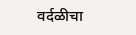वर्दळीचा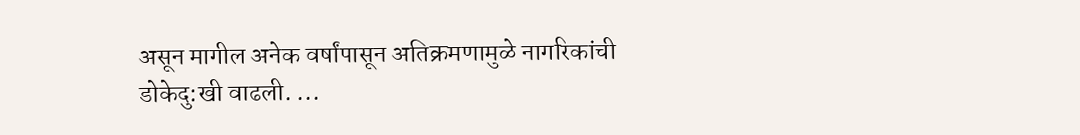असून मागील अनेक वर्षांपासून अतिक्रमणामुळे नागरिकांची डोकेदु:खी वाढली. ...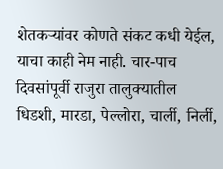शेतकऱ्यांवर कोणते संकट कधी येईल, याचा काही नेम नाही. चार-पाच दिवसांपूर्वी राजुरा तालुक्यातील धिडशी, मारडा, पेल्लोरा, चार्ली, निर्ली,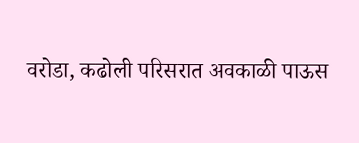वरोडा, कढोली परिसरात अवकाळी पाऊस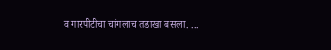व गारपीटीचा चांगलाच तडाखा बसला. ...